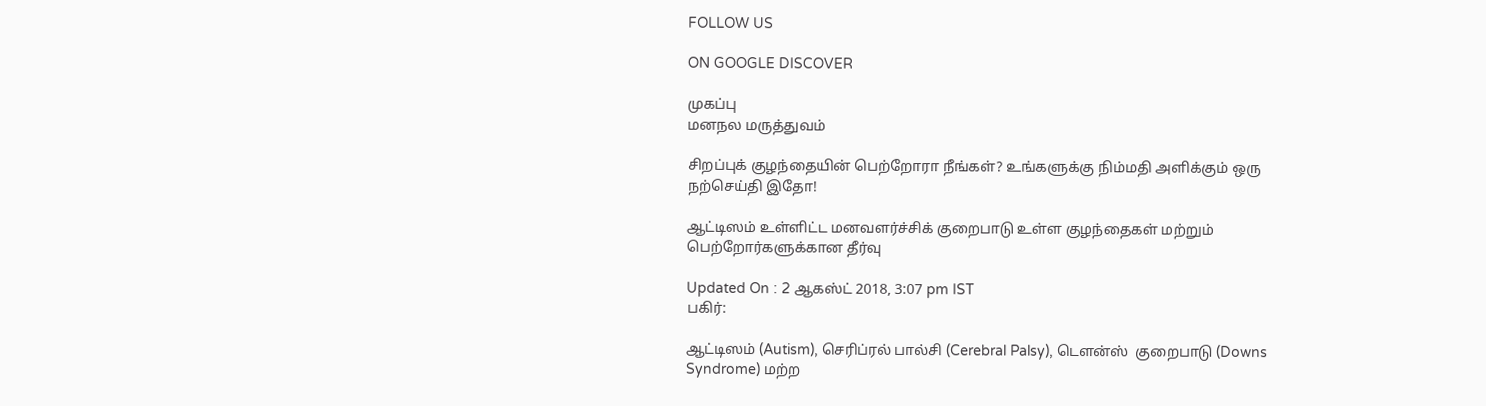FOLLOW US

ON GOOGLE DISCOVER

முகப்பு
மனநல மருத்துவம்

சிறப்புக் குழந்தையின் பெற்றோரா நீங்கள்? உங்களுக்கு நிம்மதி அளிக்கும் ஒரு நற்செய்தி இதோ!

ஆட்டிஸம் உள்ளிட்ட மனவளர்ச்சிக் குறைபாடு உள்ள குழந்தைகள் மற்றும் பெற்றோர்களுக்கான தீர்வு

Updated On : 2 ஆகஸ்ட் 2018, 3:07 pm IST
பகிர்:

ஆட்டிஸம் (Autism), செரிப்ரல் பால்சி (Cerebral Palsy), டௌன்ஸ்  குறைபாடு (Downs Syndrome) மற்ற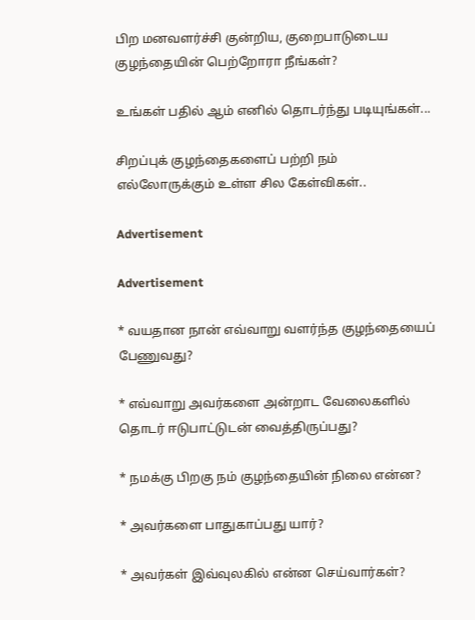பிற மனவளர்ச்சி குன்றிய, குறைபாடுடைய குழந்தையின் பெற்றோரா நீங்கள்?

உங்கள் பதில் ஆம் எனில் தொடர்ந்து படியுங்கள்...

சிறப்புக் குழந்தைகளைப் பற்றி நம் எல்லோருக்கும் உள்ள சில கேள்விகள்..

Advertisement

Advertisement

* வயதான நான் எவ்வாறு வளர்ந்த குழந்தையைப் பேணுவது?

* எவ்வாறு அவர்களை அன்றாட வேலைகளில் தொடர் ஈடுபாட்டுடன் வைத்திருப்பது?

* நமக்கு பிறகு நம் குழந்தையின் நிலை என்ன?

* அவர்களை பாதுகாப்பது யார்?

* அவர்கள் இவ்வுலகில் என்ன செய்வார்கள்?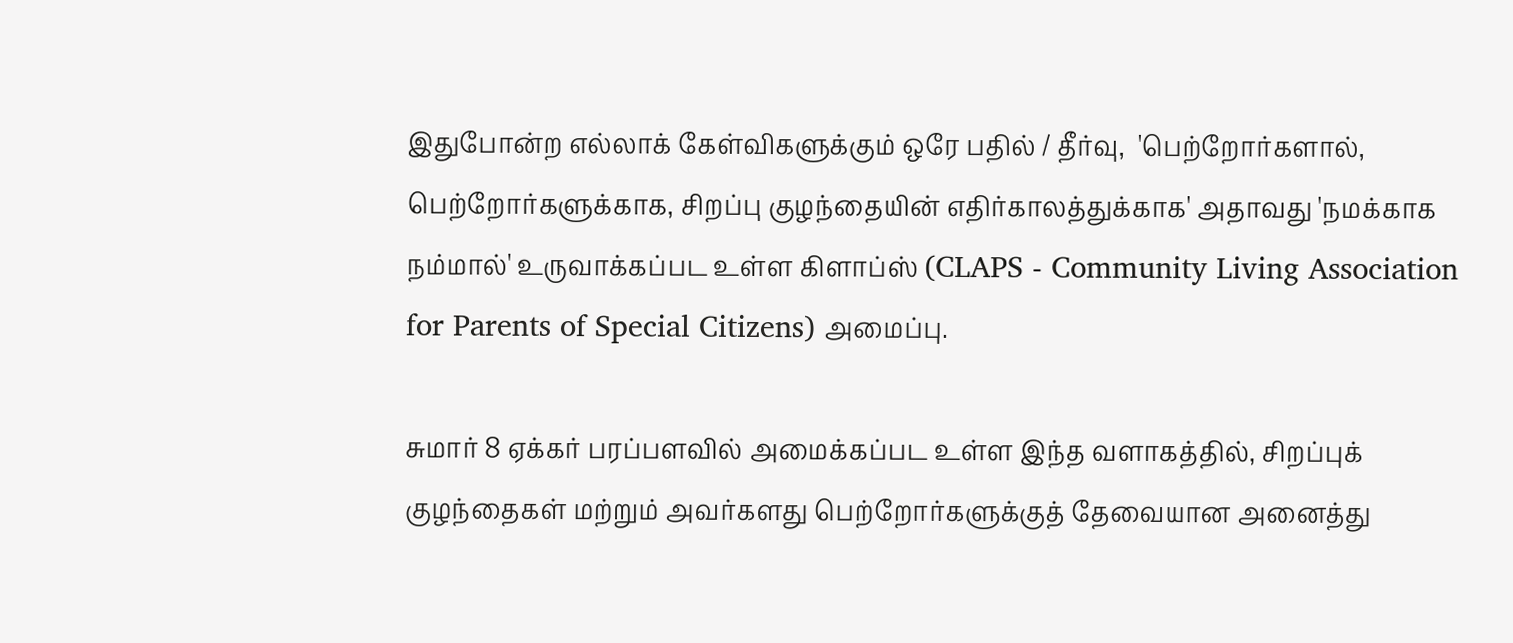இதுபோன்ற எல்லாக் கேள்விகளுக்கும் ஒரே பதில் / தீர்வு,  'பெற்றோர்களால், பெற்றோர்களுக்காக, சிறப்பு குழந்தையின் எதிர்காலத்துக்காக' அதாவது 'நமக்காக நம்மால்' உருவாக்கப்பட உள்ள கிளாப்ஸ் (CLAPS - Community Living Association for Parents of Special Citizens) அமைப்பு.

சுமார் 8 ஏக்கர் பரப்பளவில் அமைக்கப்பட உள்ள இந்த வளாகத்தில், சிறப்புக் குழந்தைகள் மற்றும் அவர்களது பெற்றோர்களுக்குத் தேவையான அனைத்து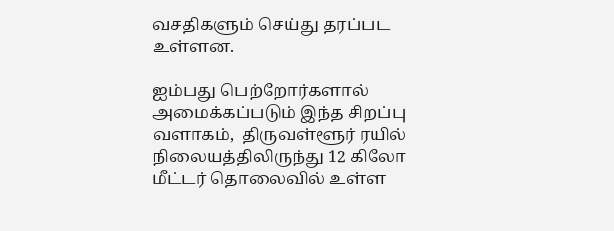வசதிகளும் செய்து தரப்பட உள்ளன.

ஐம்பது பெற்றோர்களால் அமைக்கப்படும் இந்த சிறப்பு வளாகம்,  திருவள்ளூர் ரயில் நிலையத்திலிருந்து 12 கிலோ மீட்டர் தொலைவில் உள்ள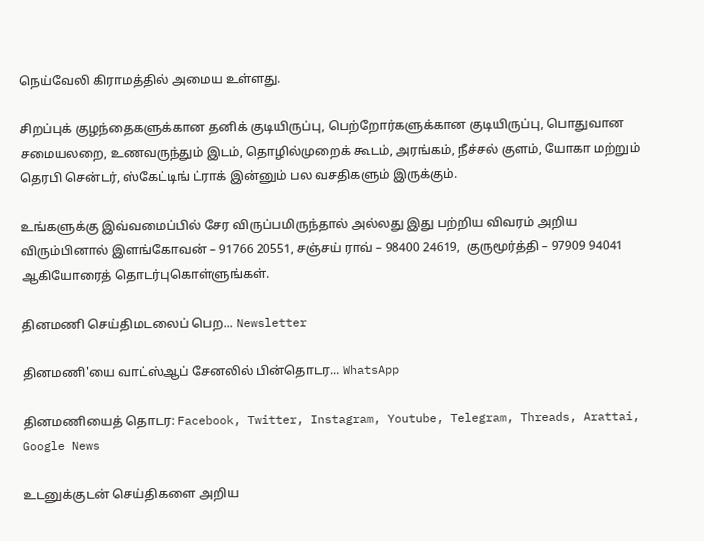நெய்வேலி கிராமத்தில் அமைய உள்ளது.

சிறப்புக் குழந்தைகளுக்கான தனிக் குடியிருப்பு, பெற்றோர்களுக்கான குடியிருப்பு, பொதுவான சமையலறை, உணவருந்தும் இடம், தொழில்முறைக் கூடம், அரங்கம், நீச்சல் குளம், யோகா மற்றும் தெரபி சென்டர், ஸ்கேட்டிங் ட்ராக் இன்னும் பல வசதிகளும் இருக்கும்.

உங்களுக்கு இவ்வமைப்பில் சேர விருப்பமிருந்தால் அல்லது இது பற்றிய விவரம் அறிய விரும்பினால் இளங்கோவன் – 91766 20551, சஞ்சய் ராவ் – 98400 24619,  குருமூர்த்தி – 97909 94041 ஆகியோரைத் தொடர்புகொள்ளுங்கள்.

தினமணி செய்திமடலைப் பெற... Newsletter

தினமணி'யை வாட்ஸ்ஆப் சேனலில் பின்தொடர... WhatsApp

தினமணியைத் தொடர: Facebook, Twitter, Instagram, Youtube, Telegram, Threads, Arattai, Google News

உடனுக்குடன் செய்திகளை அறிய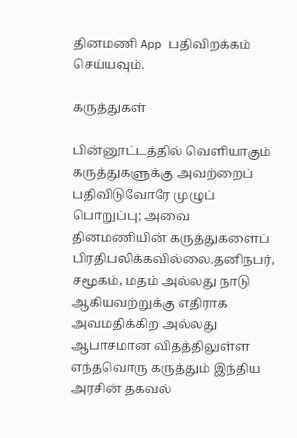தினமணி App பதிவிறக்கம் செய்யவும்.

கருத்துகள்

பின்னூட்டத்தில் வெளியாகும் கருத்துகளுக்கு அவற்றைப் பதிவிடுவோரே முழுப் பொறுப்பு; அவை தினமணியின் கருத்துகளைப் பிரதிபலிக்கவில்லை.தனிநபர், சமூகம், மதம் அல்லது நாடு ஆகியவற்றுக்கு எதிராக அவமதிக்கிற அல்லது ஆபாசமான விதத்திலுள்ள எந்தவொரு கருத்தும் இந்திய அரசின் தகவல்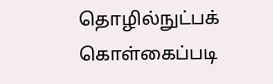தொழில்நுட்பக் கொள்கைப்படி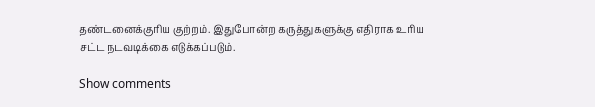தண்டனைக்குரிய குற்றம். இதுபோன்ற கருத்துகளுக்கு எதிராக உரிய சட்ட நடவடிக்கை எடுக்கப்படும்.

Show comments